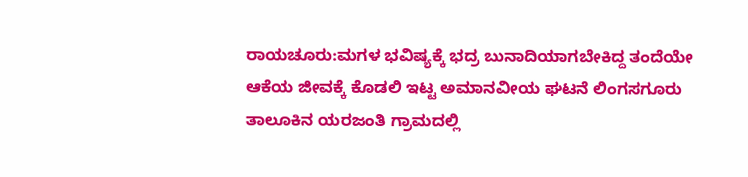ರಾಯಚೂರು:ಮಗಳ ಭವಿಷ್ಯಕ್ಕೆ ಭದ್ರ ಬುನಾದಿಯಾಗಬೇಕಿದ್ದ ತಂದೆಯೇ ಆಕೆಯ ಜೀವಕ್ಕೆ ಕೊಡಲಿ ಇಟ್ಟ ಅಮಾನವೀಯ ಘಟನೆ ಲಿಂಗಸಗೂರು ತಾಲೂಕಿನ ಯರಜಂತಿ ಗ್ರಾಮದಲ್ಲಿ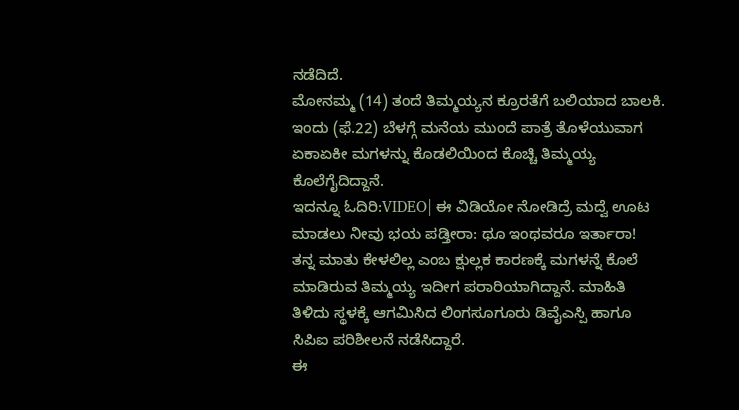ನಡೆದಿದೆ.
ಮೋನಮ್ಮ (14) ತಂದೆ ತಿಮ್ಮಯ್ಯನ ಕ್ರೂರತೆಗೆ ಬಲಿಯಾದ ಬಾಲಕಿ. ಇಂದು (ಫೆ.22) ಬೆಳಗ್ಗೆ ಮನೆಯ ಮುಂದೆ ಪಾತ್ರೆ ತೊಳೆಯುವಾಗ ಏಕಾಏಕೀ ಮಗಳನ್ನು ಕೊಡಲಿಯಿಂದ ಕೊಚ್ಚಿ ತಿಮ್ಮಯ್ಯ ಕೊಲೆಗೈದಿದ್ದಾನೆ.
ಇದನ್ನೂ ಓದಿರಿ:VIDEO| ಈ ವಿಡಿಯೋ ನೋಡಿದ್ರೆ ಮದ್ವೆ ಊಟ ಮಾಡಲು ನೀವು ಭಯ ಪಡ್ತೀರಾ: ಥೂ ಇಂಥವರೂ ಇರ್ತಾರಾ!
ತನ್ನ ಮಾತು ಕೇಳಲಿಲ್ಲ ಎಂಬ ಕ್ಷುಲ್ಲಕ ಕಾರಣಕ್ಕೆ ಮಗಳನ್ನೆ ಕೊಲೆ ಮಾಡಿರುವ ತಿಮ್ಮಯ್ಯ ಇದೀಗ ಪರಾರಿಯಾಗಿದ್ದಾನೆ. ಮಾಹಿತಿ ತಿಳಿದು ಸ್ಥಳಕ್ಕೆ ಆಗಮಿಸಿದ ಲಿಂಗಸೂಗೂರು ಡಿವೈಎಸ್ಪಿ ಹಾಗೂ ಸಿಪಿಐ ಪರಿಶೀಲನೆ ನಡೆಸಿದ್ದಾರೆ.
ಈ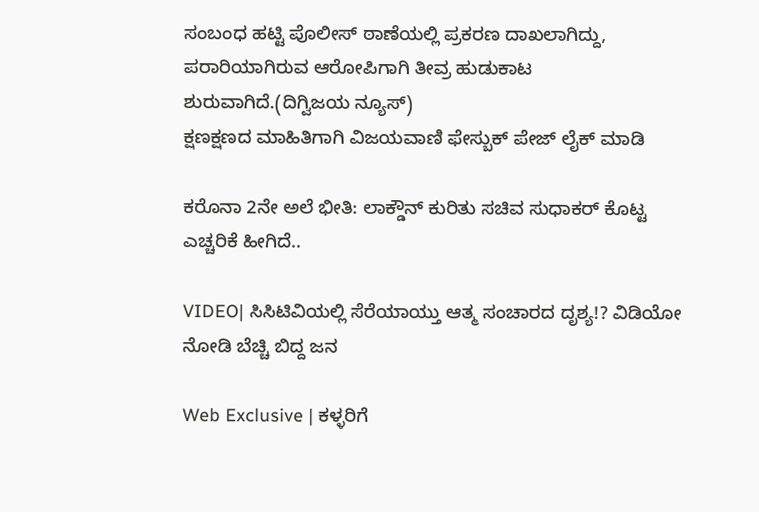ಸಂಬಂಧ ಹಟ್ಟಿ ಪೊಲೀಸ್ ಠಾಣೆಯಲ್ಲಿ ಪ್ರಕರಣ ದಾಖಲಾಗಿದ್ದು, ಪರಾರಿಯಾಗಿರುವ ಆರೋಪಿಗಾಗಿ ತೀವ್ರ ಹುಡುಕಾಟ ಶುರುವಾಗಿದೆ.(ದಿಗ್ವಿಜಯ ನ್ಯೂಸ್)
ಕ್ಷಣಕ್ಷಣದ ಮಾಹಿತಿಗಾಗಿ ವಿಜಯವಾಣಿ ಫೇಸ್ಬುಕ್ ಪೇಜ್ ಲೈಕ್ ಮಾಡಿ

ಕರೊನಾ 2ನೇ ಅಲೆ ಭೀತಿ: ಲಾಕ್ಡೌನ್ ಕುರಿತು ಸಚಿವ ಸುಧಾಕರ್ ಕೊಟ್ಟ ಎಚ್ಚರಿಕೆ ಹೀಗಿದೆ..

VIDEO| ಸಿಸಿಟಿವಿಯಲ್ಲಿ ಸೆರೆಯಾಯ್ತು ಆತ್ಮ ಸಂಚಾರದ ದೃಶ್ಯ!? ವಿಡಿಯೋ ನೋಡಿ ಬೆಚ್ಚಿ ಬಿದ್ದ ಜನ

Web Exclusive | ಕಳ್ಳರಿಗೆ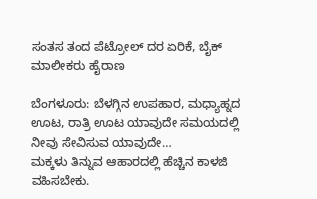ಸಂತಸ ತಂದ ಪೆಟ್ರೋಲ್ ದರ ಏರಿಕೆ, ಬೈಕ್ ಮಾಲೀಕರು ಹೈರಾಣ

ಬೆಂಗಳೂರು: ಬೆಳಗ್ಗಿನ ಉಪಹಾರ, ಮಧ್ಯಾಹ್ನದ ಊಟ, ರಾತ್ರಿ ಊಟ ಯಾವುದೇ ಸಮಯದಲ್ಲಿ ನೀವು ಸೇವಿಸುವ ಯಾವುದೇ…
ಮಕ್ಕಳು ತಿನ್ನುವ ಆಹಾರದಲ್ಲಿ ಹೆಚ್ಚಿನ ಕಾಳಜಿ ವಹಿಸಬೇಕು.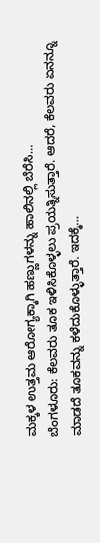ಮಕ್ಕಳ ಉತ್ತಮ ಆರೋಗ್ಯಕ್ಕಾಗಿ ಹಣ್ಣುಗಳನ್ನು ಹಾಲಿನಲ್ಲಿ ಬೆರೆಸಿ…
ಬೆಂಗಳೂರು: ಕೆಲವರು ತೂಕ ಇಳಿಸಿಕೊಳ್ಳಲು ಪ್ರಯತ್ನಿಸುತ್ತಾರೆ. ಆದರೆ, ಕೆಲವರು ಏನನ್ನೂ ಮಾಡದೆ ತೂಕವನ್ನು ಕಳೆದುಕೊಳ್ಳುತ್ತಾರೆ. ಇದಕ್ಕೆ…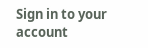Sign in to your account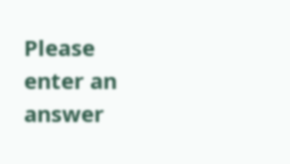Please enter an answer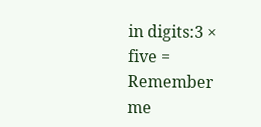in digits:3 × five =
Remember me